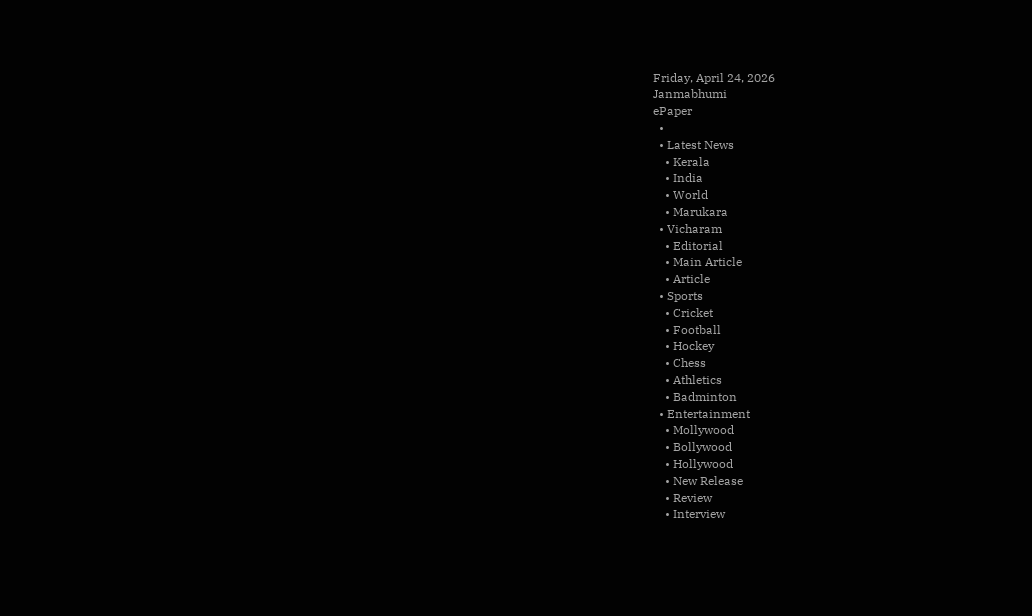Friday, April 24, 2026
Janmabhumi
ePaper
  •
  • Latest News
    • Kerala
    • India
    • World
    • Marukara
  • Vicharam
    • Editorial
    • Main Article
    • Article
  • Sports
    • Cricket
    • Football
    • Hockey
    • Chess
    • Athletics
    • Badminton
  • Entertainment
    • Mollywood
    • Bollywood
    • Hollywood
    • New Release
    • Review
    • Interview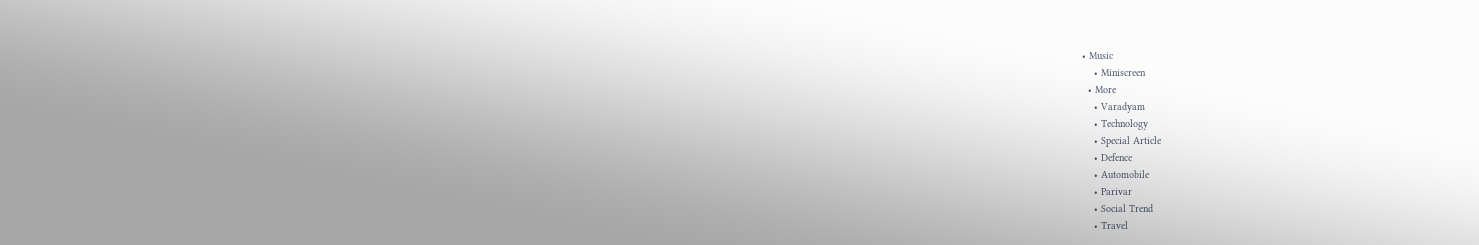• Music
    • Miniscreen
  • More
    • Varadyam
    • Technology
    • Special Article
    • Defence
    • Automobile
    • Parivar
    • Social Trend
    • Travel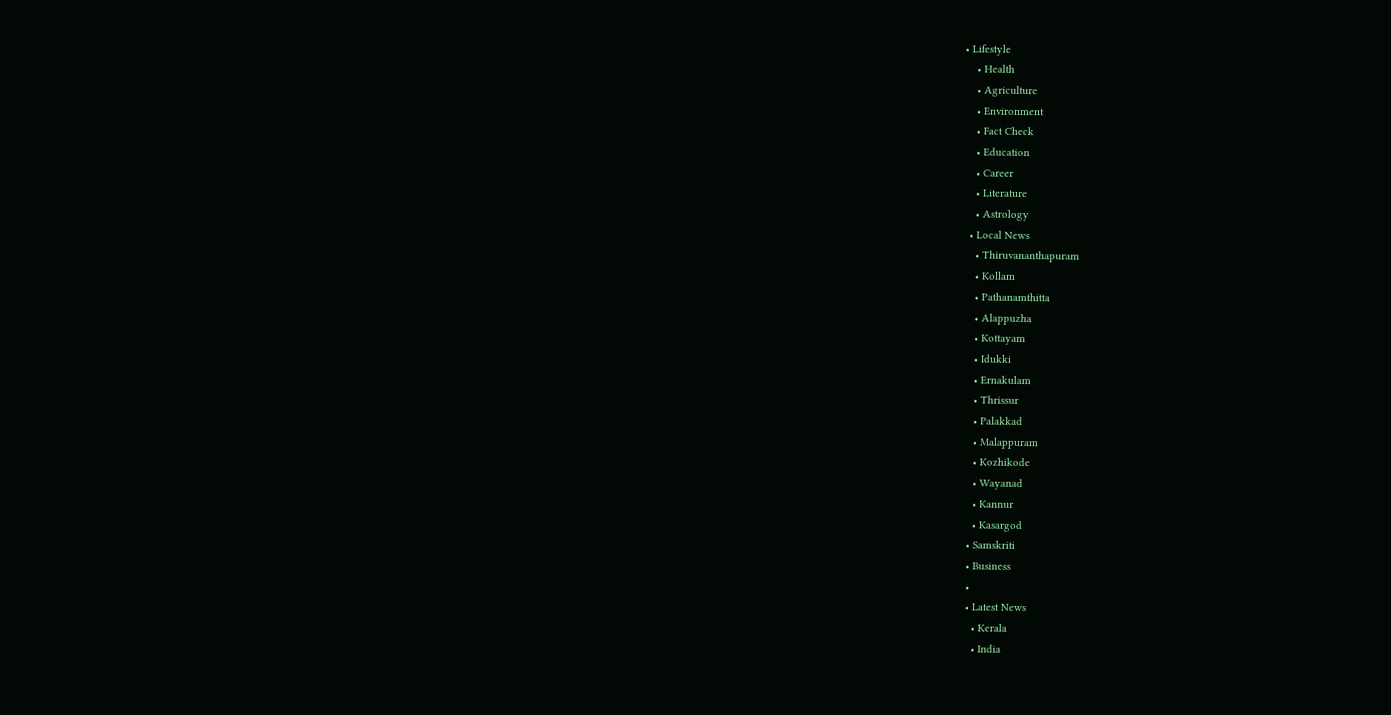• Lifestyle
    • Health
    • Agriculture
    • Environment
    • Fact Check
    • Education
    • Career
    • Literature
    • Astrology
  • Local News
    • Thiruvananthapuram
    • Kollam
    • Pathanamthitta
    • Alappuzha
    • Kottayam
    • Idukki
    • Ernakulam
    • Thrissur
    • Palakkad
    • Malappuram
    • Kozhikode
    • Wayanad
    • Kannur
    • Kasargod
  • Samskriti
  • Business
  •
  • Latest News
    • Kerala
    • India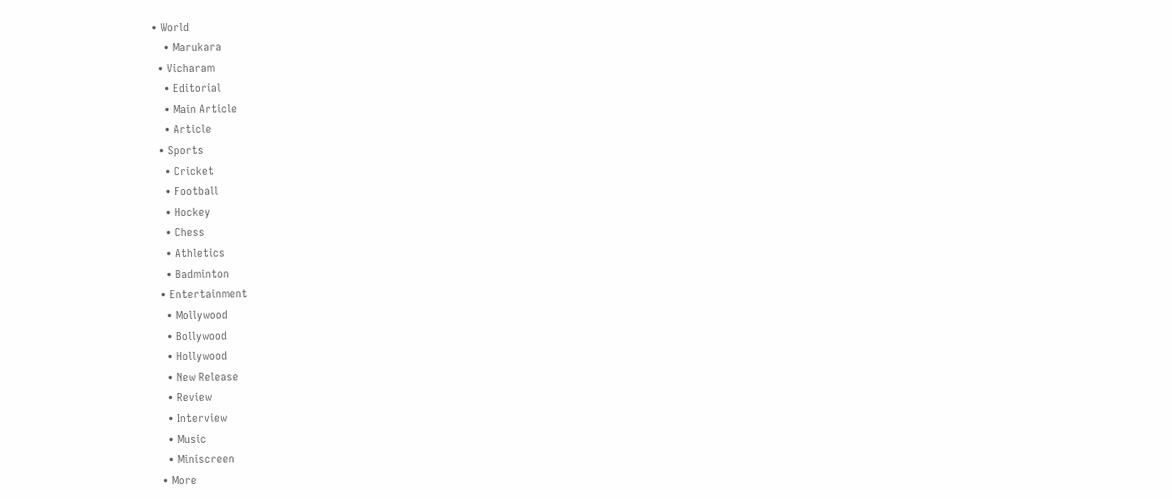• World
    • Marukara
  • Vicharam
    • Editorial
    • Main Article
    • Article
  • Sports
    • Cricket
    • Football
    • Hockey
    • Chess
    • Athletics
    • Badminton
  • Entertainment
    • Mollywood
    • Bollywood
    • Hollywood
    • New Release
    • Review
    • Interview
    • Music
    • Miniscreen
  • More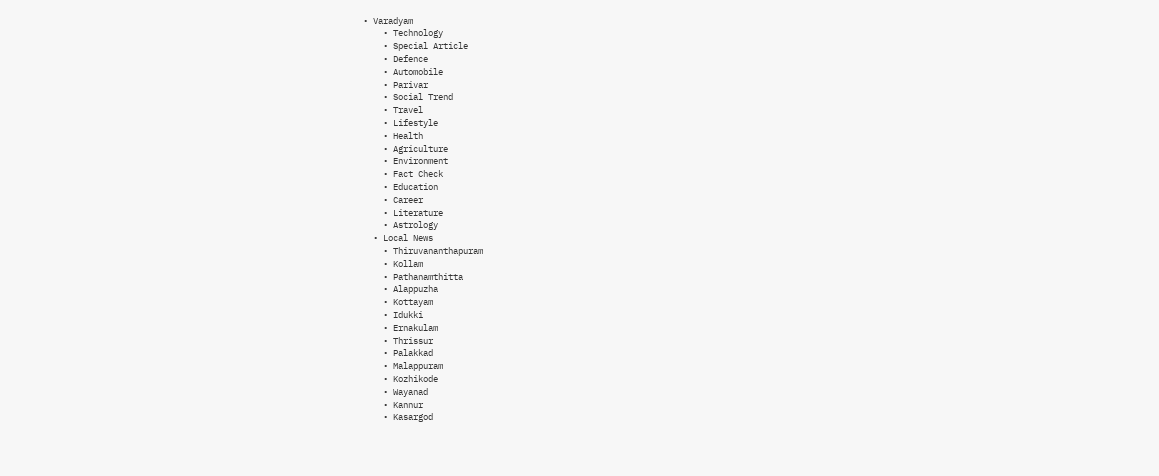• Varadyam
    • Technology
    • Special Article
    • Defence
    • Automobile
    • Parivar
    • Social Trend
    • Travel
    • Lifestyle
    • Health
    • Agriculture
    • Environment
    • Fact Check
    • Education
    • Career
    • Literature
    • Astrology
  • Local News
    • Thiruvananthapuram
    • Kollam
    • Pathanamthitta
    • Alappuzha
    • Kottayam
    • Idukki
    • Ernakulam
    • Thrissur
    • Palakkad
    • Malappuram
    • Kozhikode
    • Wayanad
    • Kannur
    • Kasargod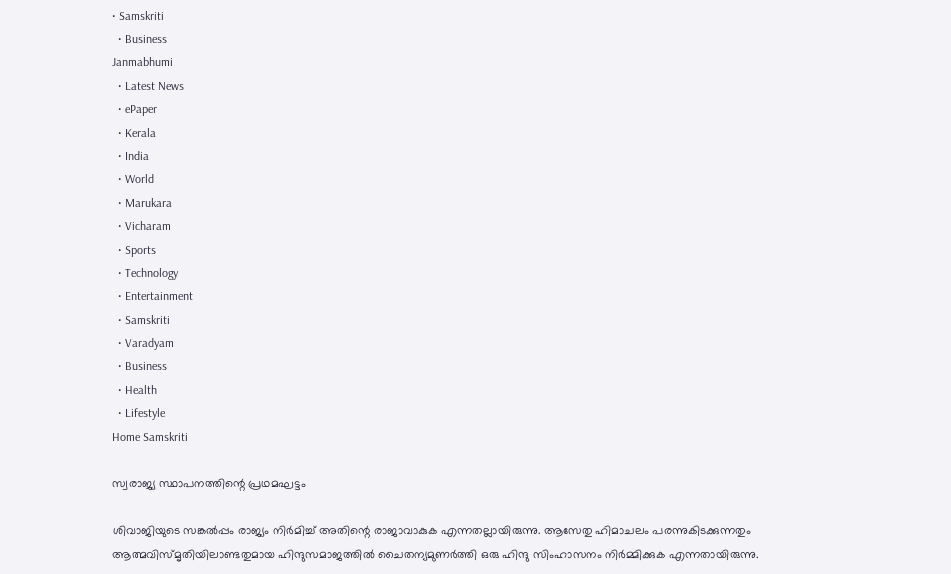• Samskriti
  • Business
Janmabhumi
  • Latest News
  • ePaper
  • Kerala
  • India
  • World
  • Marukara
  • Vicharam
  • Sports
  • Technology
  • Entertainment
  • Samskriti
  • Varadyam
  • Business
  • Health
  • Lifestyle
Home Samskriti

സ്വരാജ്യ സ്ഥാപനത്തിന്റെ പ്രഥമഘട്ടം

ശിവാജിയുടെ സങ്കല്‍പ്പം രാജ്യം നിര്‍മിച്ച് അതിന്റെ രാജാവാകുക എന്നതല്ലായിരുന്നു. ആസേതു ഹിമാചലം പരന്നുകിടക്കുന്നതും ആത്മവിസ്മൃതിയിലാണ്ടതുമായ ഹിന്ദുസമാജത്തില്‍ ചൈതന്യമുണര്‍ത്തി ഒരു ഹിന്ദു സിംഹാസനം നിര്‍മ്മിക്കുക എന്നതായിരുന്നു.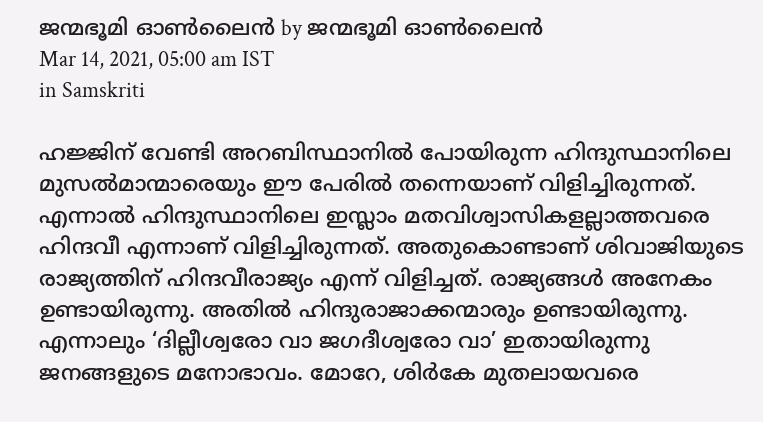ജന്മഭൂമി ഓണ്‍ലൈന്‍ by ജന്മഭൂമി ഓണ്‍ലൈന്‍
Mar 14, 2021, 05:00 am IST
in Samskriti

ഹജ്ജിന് വേണ്ടി അറബിസ്ഥാനില്‍ പോയിരുന്ന ഹിന്ദുസ്ഥാനിലെ മുസല്‍മാന്മാരെയും ഈ പേരില്‍ തന്നെയാണ് വിളിച്ചിരുന്നത്. എന്നാല്‍ ഹിന്ദുസ്ഥാനിലെ ഇസ്ലാം മതവിശ്വാസികളല്ലാത്തവരെ ഹിന്ദവീ എന്നാണ് വിളിച്ചിരുന്നത്. അതുകൊണ്ടാണ് ശിവാജിയുടെ രാജ്യത്തിന് ഹിന്ദവീരാജ്യം എന്ന് വിളിച്ചത്. രാജ്യങ്ങള്‍ അനേകം ഉണ്ടായിരുന്നു. അതില്‍ ഹിന്ദുരാജാക്കന്മാരും ഉണ്ടായിരുന്നു. എന്നാലും ‘ദില്ലീശ്വരോ വാ ജഗദീശ്വരോ വാ’ ഇതായിരുന്നു ജനങ്ങളുടെ മനോഭാവം. മോറേ, ശിര്‍കേ മുതലായവരെ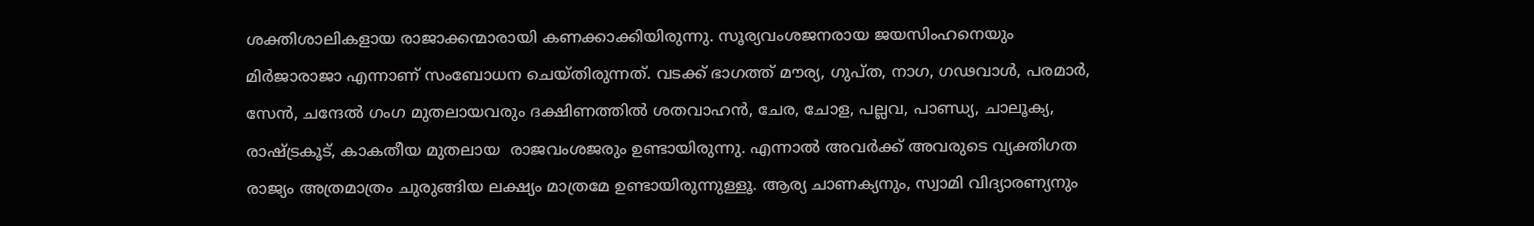ശക്തിശാലികളായ രാജാക്കന്മാരായി കണക്കാക്കിയിരുന്നു. സൂര്യവംശജനരായ ജയസിംഹനെയും മിര്‍ജാരാജാ എന്നാണ് സംബോധന ചെയ്തിരുന്നത്. വടക്ക് ഭാഗത്ത് മൗര്യ, ഗുപ്ത, നാഗ, ഗഢവാള്‍, പരമാര്‍, സേന്‍, ചന്ദേല്‍ ഗംഗ മുതലായവരും ദക്ഷിണത്തില്‍ ശതവാഹന്‍, ചേര, ചോള, പല്ലവ, പാണ്ഡ്യ, ചാലൂക്യ, രാഷ്‌ട്രകൂട്, കാകതീയ മുതലായ  രാജവംശജരും ഉണ്ടായിരുന്നു. എന്നാല്‍ അവര്‍ക്ക് അവരുടെ വ്യക്തിഗത രാജ്യം അത്രമാത്രം ചുരുങ്ങിയ ലക്ഷ്യം മാത്രമേ ഉണ്ടായിരുന്നുള്ളൂ. ആര്യ ചാണക്യനും, സ്വാമി വിദ്യാരണ്യനും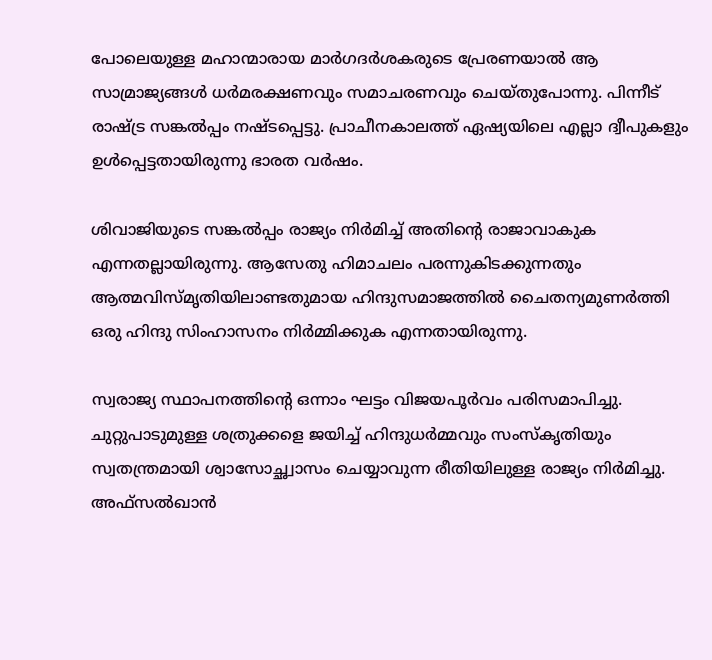പോലെയുള്ള മഹാന്മാരായ മാര്‍ഗദര്‍ശകരുടെ പ്രേരണയാല്‍ ആ സാമ്രാജ്യങ്ങള്‍ ധര്‍മരക്ഷണവും സമാചരണവും ചെയ്തുപോന്നു. പിന്നീട് രാഷ്‌ട്ര സങ്കല്‍പ്പം നഷ്ടപ്പെട്ടു. പ്രാചീനകാലത്ത് ഏഷ്യയിലെ എല്ലാ ദ്വീപുകളും ഉള്‍പ്പെട്ടതായിരുന്നു ഭാരത വര്‍ഷം.

ശിവാജിയുടെ സങ്കല്‍പ്പം രാജ്യം നിര്‍മിച്ച് അതിന്റെ രാജാവാകുക എന്നതല്ലായിരുന്നു. ആസേതു ഹിമാചലം പരന്നുകിടക്കുന്നതും ആത്മവിസ്മൃതിയിലാണ്ടതുമായ ഹിന്ദുസമാജത്തില്‍ ചൈതന്യമുണര്‍ത്തി ഒരു ഹിന്ദു സിംഹാസനം നിര്‍മ്മിക്കുക എന്നതായിരുന്നു.

സ്വരാജ്യ സ്ഥാപനത്തിന്റെ ഒന്നാം ഘട്ടം വിജയപൂര്‍വം പരിസമാപിച്ചു. ചുറ്റുപാടുമുള്ള ശത്രുക്കളെ ജയിച്ച് ഹിന്ദുധര്‍മ്മവും സംസ്‌കൃതിയും സ്വതന്ത്രമായി ശ്വാസോച്ഛ്വാസം ചെയ്യാവുന്ന രീതിയിലുള്ള രാജ്യം നിര്‍മിച്ചു. അഫ്‌സല്‍ഖാന്‍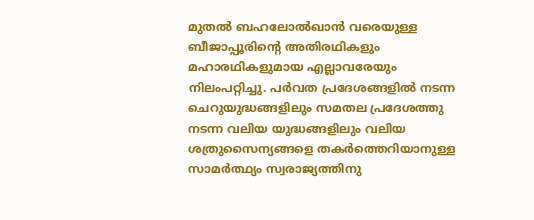മുതല്‍ ബഹലോല്‍ഖാന്‍ വരെയുള്ള ബീജാപ്പൂരിന്റെ അതിരഥികളും മഹാരഥികളുമായ എല്ലാവരേയും നിലംപറ്റിച്ചു. പര്‍വത പ്രദേശങ്ങളില്‍ നടന്ന ചെറുയുദ്ധങ്ങളിലും സമതല പ്രദേശത്തു നടന്ന വലിയ യുദ്ധങ്ങളിലും വലിയ ശത്രുസൈന്യങ്ങളെ തകര്‍ത്തെറിയാനുള്ള സാമര്‍ത്ഥ്യം സ്വരാജ്യത്തിനു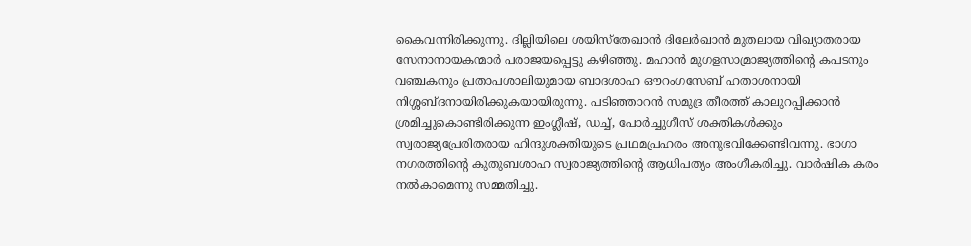കൈവന്നിരിക്കുന്നു. ദില്ലിയിലെ ശയിസ്‌തേഖാന്‍ ദിലേര്‍ഖാന്‍ മുതലായ വിഖ്യാതരായ സേനാനായകന്മാര്‍ പരാജയപ്പെട്ടു കഴിഞ്ഞു. മഹാന്‍ മുഗളസാമ്രാജ്യത്തിന്റെ കപടനും വഞ്ചകനും പ്രതാപശാലിയുമായ ബാദശാഹ ഔറംഗസേബ് ഹതാശനായി നിശ്ശബ്ദനായിരിക്കുകയായിരുന്നു. പടിഞ്ഞാറന്‍ സമുദ്ര തീരത്ത് കാലുറപ്പിക്കാന്‍ ശ്രമിച്ചുകൊണ്ടിരിക്കുന്ന ഇംഗ്ലീഷ്, ഡച്ച്, പോര്‍ച്ചുഗീസ് ശക്തികള്‍ക്കും സ്വരാജ്യപ്രേരിതരായ ഹിന്ദുശക്തിയുടെ പ്രഥമപ്രഹരം അനുഭവിക്കേണ്ടിവന്നു. ഭാഗാ നഗരത്തിന്റെ കുതുബശാഹ സ്വരാജ്യത്തിന്റെ ആധിപത്യം അംഗീകരിച്ചു. വാര്‍ഷിക കരം നല്‍കാമെന്നു സമ്മതിച്ചു.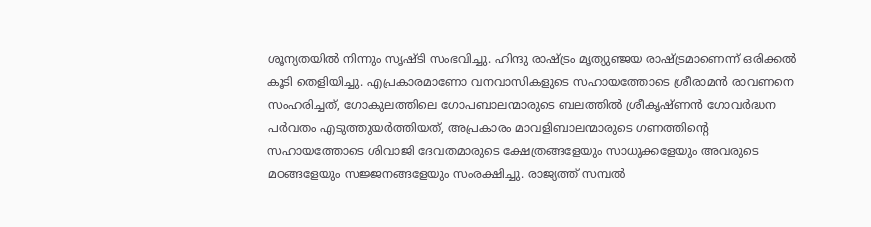ശൂന്യതയില്‍ നിന്നും സൃഷ്ടി സംഭവിച്ചു. ഹിന്ദു രാഷ്‌ട്രം മൃത്യുഞ്ജയ രാഷ്‌ട്രമാണെന്ന് ഒരിക്കല്‍ കൂടി തെളിയിച്ചു. എപ്രകാരമാണോ വനവാസികളുടെ സഹായത്തോടെ ശ്രീരാമന്‍ രാവണനെ സംഹരിച്ചത്, ഗോകുലത്തിലെ ഗോപബാലന്മാരുടെ ബലത്തില്‍ ശ്രീകൃഷ്ണന്‍ ഗോവര്‍ദ്ധന പര്‍വതം എടുത്തുയര്‍ത്തിയത്, അപ്രകാരം മാവളിബാലന്മാരുടെ ഗണത്തിന്റെ സഹായത്തോടെ ശിവാജി ദേവതമാരുടെ ക്ഷേത്രങ്ങളേയും സാധുക്കളേയും അവരുടെ മഠങ്ങളേയും സജ്ജനങ്ങളേയും സംരക്ഷിച്ചു. രാജ്യത്ത് സമ്പല്‍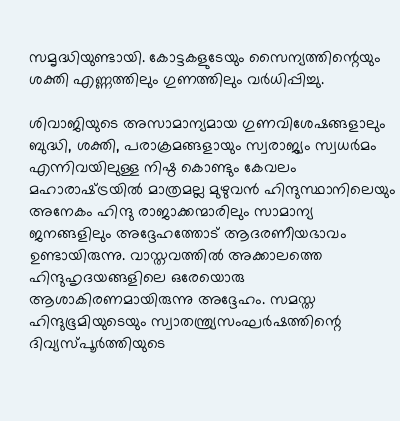സമൃദ്ധിയുണ്ടായി. കോട്ടകളുടേയും സൈന്യത്തിന്റെയും ശക്തി എണ്ണത്തിലും ഗുണത്തിലും വര്‍ധിപ്പിച്ചു.

ശിവാജിയുടെ അസാമാന്യമായ ഗുണവിശേഷങ്ങളാലും ബുദ്ധി, ശക്തി, പരാക്രമങ്ങളായും സ്വരാജ്യം സ്വധര്‍മം എന്നിവയിലുള്ള നിഷ്ഠ കൊണ്ടും കേവലം മഹാരാഷ്‌ട്രയില്‍ മാത്രമല്ല മുഴുവന്‍ ഹിന്ദുസ്ഥാനിലെയും അനേകം ഹിന്ദു രാജാക്കന്മാരിലും സാമാന്യ ജനങ്ങളിലും അദ്ദേഹത്തോട് ആദരണീയഭാവം ഉണ്ടായിരുന്നു. വാസ്തവത്തില്‍ അക്കാലത്തെ ഹിന്ദുഹൃദയങ്ങളിലെ ഒരേയൊരു ആശാകിരണമായിരുന്നു അദ്ദേഹം. സമസ്ത ഹിന്ദുഭൂമിയുടെയും സ്വാതന്ത്ര്യസംഘര്‍ഷത്തിന്റെ ദിവ്യസ്പൂര്‍ത്തിയുടെ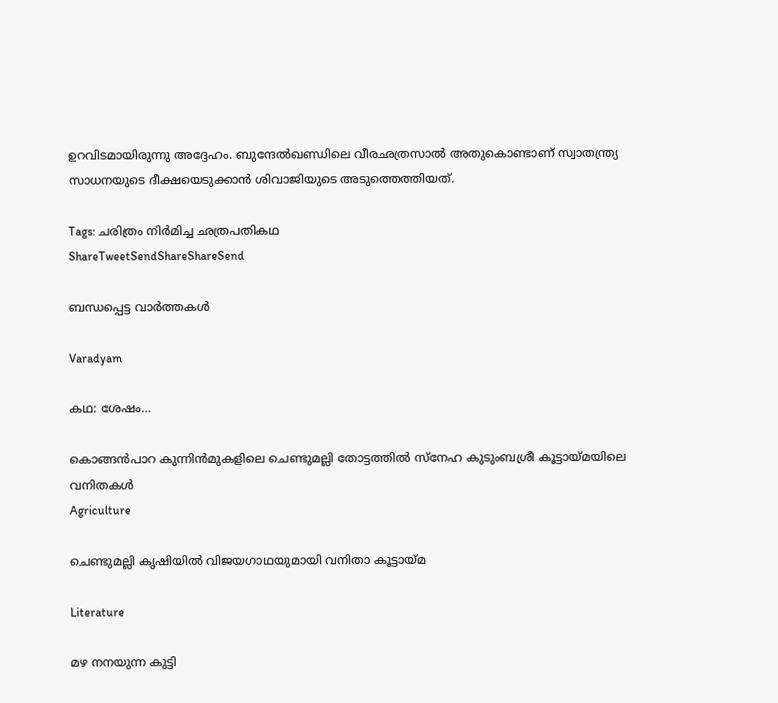ഉറവിടമായിരുന്നു അദ്ദേഹം. ബുന്ദേല്‍ഖണ്ഡിലെ വീരഛത്രസാല്‍ അതുകൊണ്ടാണ് സ്വാതന്ത്ര്യ സാധനയുടെ ദീക്ഷയെടുക്കാന്‍ ശിവാജിയുടെ അടുത്തെത്തിയത്.

Tags: ചരിത്രം നിര്‍മിച്ച ഛത്രപതികഥ
ShareTweetSendShareShareSend

ബന്ധപ്പെട്ട വാര്‍ത്തകള്‍

Varadyam

കഥ: ശേഷം…

കൊങ്ങന്‍പാറ കുന്നിന്‍മുകളിലെ ചെണ്ടുമല്ലി തോട്ടത്തില്‍ സ്‌നേഹ കുടുംബശ്രീ കൂട്ടായ്മയിലെ വനിതകള്‍
Agriculture

ചെണ്ടുമല്ലി കൃഷിയില്‍ വിജയഗാഥയുമായി വനിതാ കൂട്ടായ്‌മ

Literature

മഴ നനയുന്ന കുട്ടി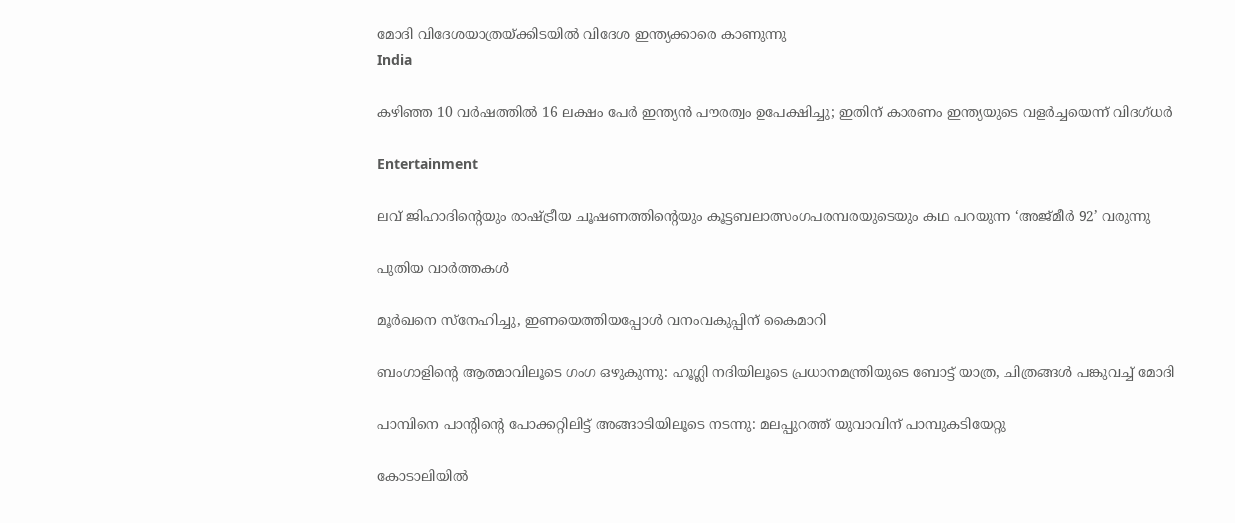മോദി വിദേശയാത്രയ്ക്കിടയില്‍ വിദേശ ഇന്ത്യക്കാരെ കാണുന്നു
India

കഴിഞ്ഞ 10 വര്‍ഷത്തില്‍ 16 ലക്ഷം പേര്‍ ഇന്ത്യന്‍ പൗരത്വം ഉപേക്ഷിച്ചു; ഇതിന് കാരണം ഇന്ത്യയുടെ വളര്‍ച്ചയെന്ന് വിദഗ്ധര്‍

Entertainment

ലവ് ജിഹാദിന്റെയും രാഷ്‌ട്രീയ ചൂഷണത്തിന്റെയും കൂട്ടബലാത്സംഗപരമ്പരയുടെയും കഥ പറയുന്ന ‘അജ്മീര്‍ 92’ വരുന്നു

പുതിയ വാര്‍ത്തകള്‍

മൂര്‍ഖനെ സ്‌നേഹിച്ചു, ഇണയെത്തിയപ്പോള്‍ വനംവകുപ്പിന് കൈമാറി

ബംഗാളിന്റെ ആത്മാവിലൂടെ ഗംഗ ഒഴുകുന്നു: ഹൂഗ്ലി നദിയിലൂടെ പ്രധാനമന്ത്രിയുടെ ബോട്ട് യാത്ര, ചിത്രങ്ങൾ പങ്കുവച്ച് മോദി

പാമ്പിനെ പാന്റിന്റെ പോക്കറ്റിലിട്ട് അങ്ങാടിയിലൂടെ നടന്നു: മലപ്പുറത്ത് യുവാവിന് പാമ്പുകടിയേറ്റു

കോടാലിയില്‍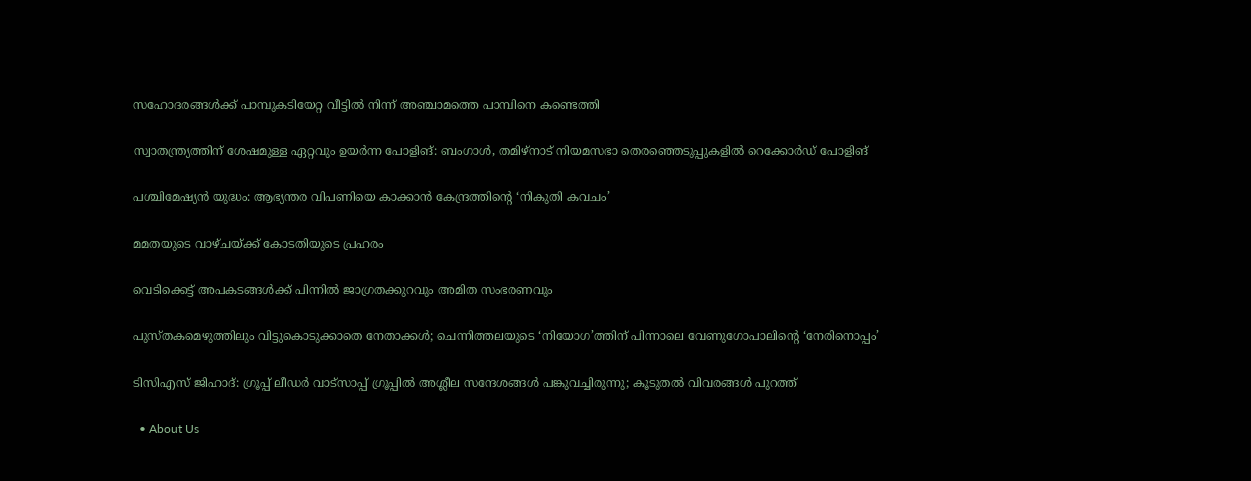സഹോദരങ്ങള്‍ക്ക് പാമ്പുകടിയേറ്റ വീട്ടില്‍ നിന്ന് അഞ്ചാമത്തെ പാമ്പിനെ കണ്ടെത്തി

സ്വാതന്ത്ര്യത്തിന് ശേഷമുള്ള ഏറ്റവും ഉയർന്ന പോളിങ്: ബംഗാൾ, തമിഴ്‌നാട് നിയമസഭാ തെരഞ്ഞെടുപ്പുകളിൽ റെക്കോർഡ് പോളിങ്

പശ്ചിമേഷ്യന്‍ യുദ്ധം: ആഭ്യന്തര വിപണിയെ കാക്കാന്‍ കേന്ദ്രത്തിന്റെ ‘നികുതി കവചം’

മമതയുടെ വാഴ്ചയ്‌ക്ക് കോടതിയുടെ പ്രഹരം

വെടിക്കെട്ട് അപകടങ്ങള്‍ക്ക് പിന്നില്‍ ജാഗ്രതക്കുറവും അമിത സംഭരണവും

പുസ്തകമെഴുത്തിലും വിട്ടുകൊടുക്കാതെ നേതാക്കള്‍; ചെന്നിത്തലയുടെ ‘നിയോഗ’ത്തിന് പിന്നാലെ വേണുഗോപാലിന്റെ ‘നേരിനൊപ്പം’

ടിസിഎസ് ജിഹാദ്: ഗ്രൂപ്പ് ലീഡര്‍ വാട്‌സാപ്പ് ഗ്രൂപ്പില്‍ അശ്ലീല സന്ദേശങ്ങള്‍ പങ്കുവച്ചിരുന്നു; കൂടുതല്‍ വിവരങ്ങള്‍ പുറത്ത്

  • About Us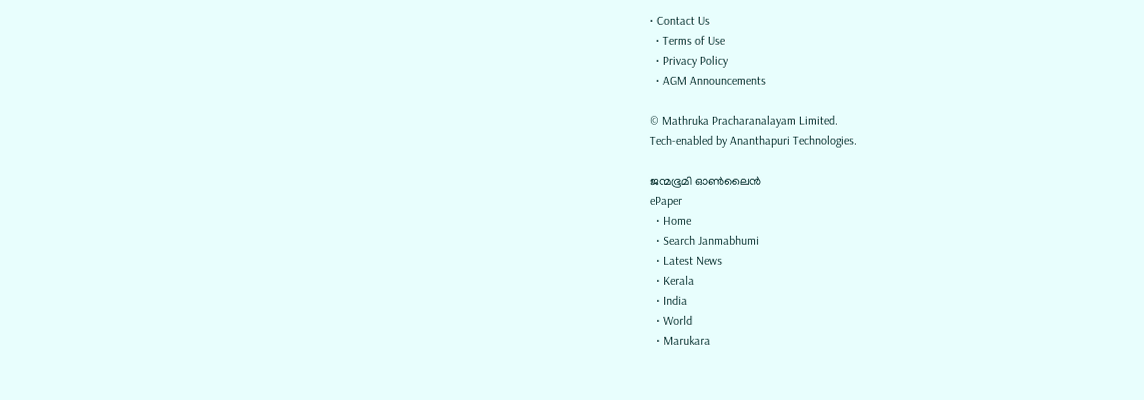• Contact Us
  • Terms of Use
  • Privacy Policy
  • AGM Announcements

© Mathruka Pracharanalayam Limited.
Tech-enabled by Ananthapuri Technologies.

ജന്മഭൂമി ഓണ്‍ലൈന്‍
ePaper
  • Home
  • Search Janmabhumi
  • Latest News
  • Kerala
  • India
  • World
  • Marukara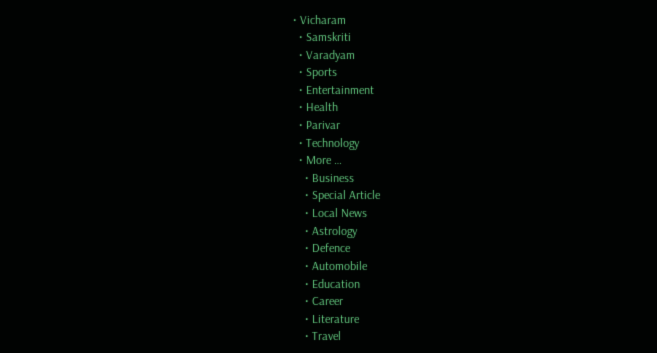• Vicharam
  • Samskriti
  • Varadyam
  • Sports
  • Entertainment
  • Health
  • Parivar
  • Technology
  • More …
    • Business
    • Special Article
    • Local News
    • Astrology
    • Defence
    • Automobile
    • Education
    • Career
    • Literature
    • Travel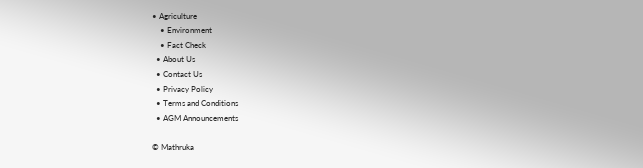• Agriculture
    • Environment
    • Fact Check
  • About Us
  • Contact Us
  • Privacy Policy
  • Terms and Conditions
  • AGM Announcements

© Mathruka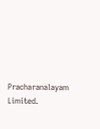Pracharanalayam Limited.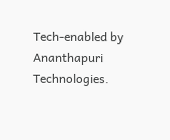Tech-enabled by Ananthapuri Technologies.